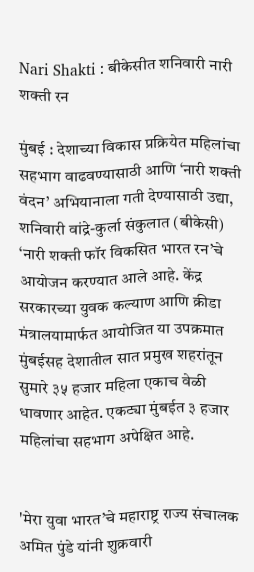Nari Shakti : बीकेसीत शनिवारी नारी शक्ती रन

मुंबई : देशाच्या विकास प्रक्रियेत महिलांचा सहभाग वाढवण्यासाठी आणि ‘नारी शक्ती वंदन’ अभियानाला गती देण्यासाठी उद्या, शनिवारी वांद्रे-कुर्ला संकुलात (बीकेसी) ‘नारी शक्ती फॉर विकसित भारत रन’चे आयोजन करण्यात आले आहे. केंद्र सरकारच्या युवक कल्याण आणि क्रीडा मंत्रालयामार्फत आयोजित या उपक्रमात मुंबईसह देशातील सात प्रमुख शहरांतून सुमारे ३५ हजार महिला एकाच वेळी धावणार आहेत. एकट्या मुंबईत ३ हजार महिलांचा सहभाग अपेक्षित आहे.


'मेरा युवा भारत’चे महाराष्ट्र राज्य संचालक अमित पुंडे यांनी शुक्रवारी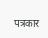पत्रकार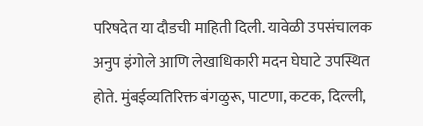परिषदेत या दौडची माहिती दिली. यावेळी उपसंचालक अनुप इंगोले आणि लेखाधिकारी मदन घेघाटे उपस्थित होते. मुंबईव्यतिरिक्त बंगळुरू, पाटणा, कटक, दिल्ली,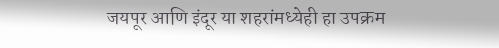जयपूर आणि इंदूर या शहरांमध्येही हा उपक्रम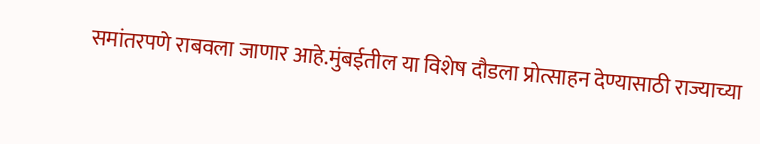समांतरपणे राबवला जाणार आहे.मुंबईतील या विशेष दौडला प्रोत्साहन देण्यासाठी राज्याच्या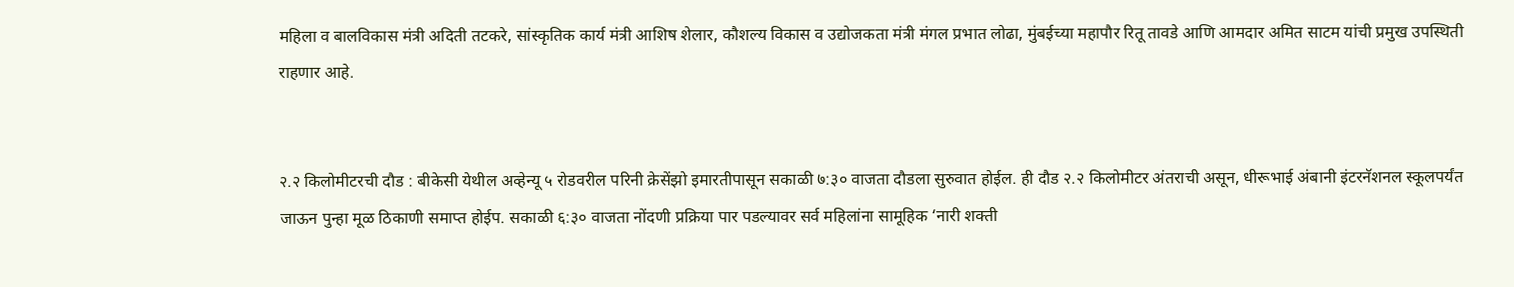महिला व बालविकास मंत्री अदिती तटकरे, सांस्कृतिक कार्य मंत्री आशिष शेलार, कौशल्य विकास व उद्योजकता मंत्री मंगल प्रभात लोढा, मुंबईच्या महापौर रितू तावडे आणि आमदार अमित साटम यांची प्रमुख उपस्थिती राहणार आहे.


२.२ किलोमीटरची दौड : बीकेसी येथील अव्हेन्यू ५ रोडवरील परिनी क्रेसेंझो इमारतीपासून सकाळी ७:३० वाजता दौडला सुरुवात होईल. ही दौड २.२ किलोमीटर अंतराची असून, धीरूभाई अंबानी इंटरनॅशनल स्कूलपर्यंत जाऊन पुन्हा मूळ ठिकाणी समाप्त होईप. सकाळी ६:३० वाजता नोंदणी प्रक्रिया पार पडल्यावर सर्व महिलांना सामूहिक ‘नारी शक्ती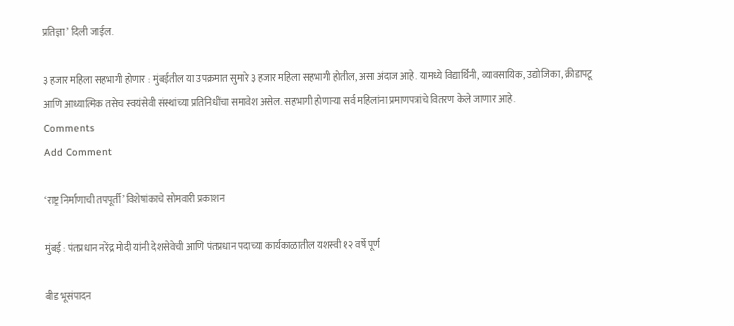प्रतिज्ञा’ दिली जाईल.

३ हजार महिला सहभागी होणार : मुंबईतील या उपक्रमात सुमारे ३ हजार महिला सहभागी होतील, असा अंदाज आहे. यामध्ये विद्यार्थिनी, व्यावसायिक, उद्योजिका, क्रीडापटू आणि आध्यात्मिक तसेच स्वयंसेवी संस्थांच्या प्रतिनिधींचा समावेश असेल. सहभागी होणाऱ्या सर्व महिलांना प्रमाणपत्रांचे वितरण केले जाणार आहे.
Comments
Add Comment

‘राष्ट्र निर्माणाची तपपूर्ती’ विशेषांकाचे सोमवारी प्रकाशन

मुंबई : पंतप्रधान नरेंद्र मोदी यांनी देशसेवेची आणि पंतप्रधान पदाच्या कार्यकाळातील यशस्वी १२ वर्षे पूर्ण

बीड भूसंपादन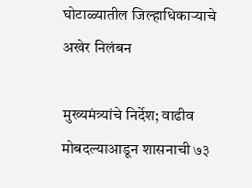घोटाळ्यातील जिल्हाधिकाऱ्याचे अखेर निलंबन

मुख्यमंत्र्यांचे निर्देश; वाढीव मोबदल्याआडून शासनाची ७३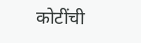कोटींची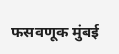फसवणूक मुंबई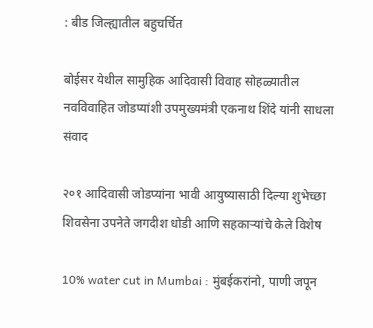: बीड जिल्ह्यातील बहुचर्चित

बोईसर येथील सामुहिक आदिवासी विवाह सोहळ्यातील नवविवाहित जोडप्यांशी उपमुख्यमंत्री एकनाथ शिंदे यांनी साधला संवाद

२०१ आदिवासी जोडप्यांना भावी आयुष्यासाठी दिल्या शुभेच्छा शिवसेना उपनेते जगदीश धोडी आणि सहकाऱ्यांचे केले विशेष

10% water cut in Mumbai : मुंबईकरांनो, पाणी जपून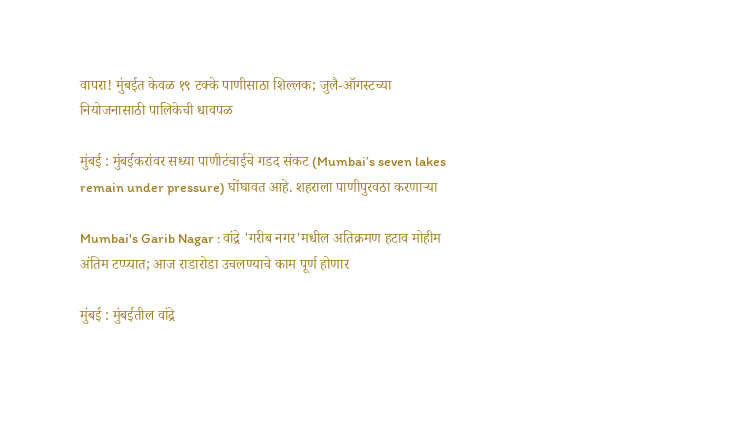वापरा! मुंबईत केवळ १९ टक्के पाणीसाठा शिल्लक; जुलै-ऑगस्टच्या नियोजनासाठी पालिकेची धावपळ

मुंबई : मुंबईकरांवर सध्या पाणीटंचाईचे गडद संकट (Mumbai’s seven lakes remain under pressure) घोंघावत आहे. शहराला पाणीपुरवठा करणाऱ्या

Mumbai's Garib Nagar : वांद्रे 'गरीब नगर'मधील अतिक्रमण हटाव मोहीम अंतिम टप्प्यात; आज राडारोडा उचलण्याचे काम पूर्ण होणार

मुंबई : मुंबईतील वांद्रे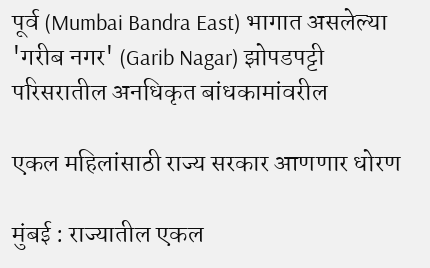पूर्व (Mumbai Bandra East) भागात असलेल्या 'गरीब नगर' (Garib Nagar) झोपडपट्टी परिसरातील अनधिकृत बांधकामांवरील

एकल महिलांसाठी राज्य सरकार आणणार धोरण

मुंबई : राज्यातील एकल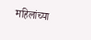महिलांच्या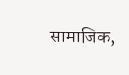सामाजिक,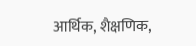आर्थिक, शैक्षणिक,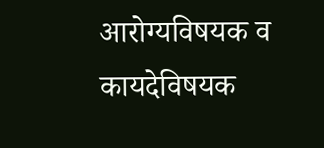आरोग्यविषयक व कायदेविषयक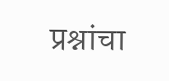प्रश्नांचा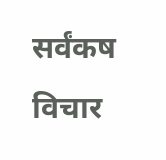सर्वंकष विचार